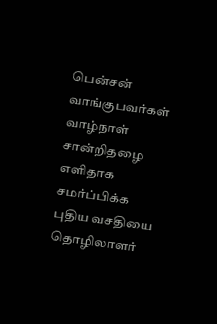பென்சன் வாங்குபவர்கள் வாழ்நாள் சான்றிதழை எளிதாக சமர்ப்பிக்க புதிய வசதியை தொழிலாளர்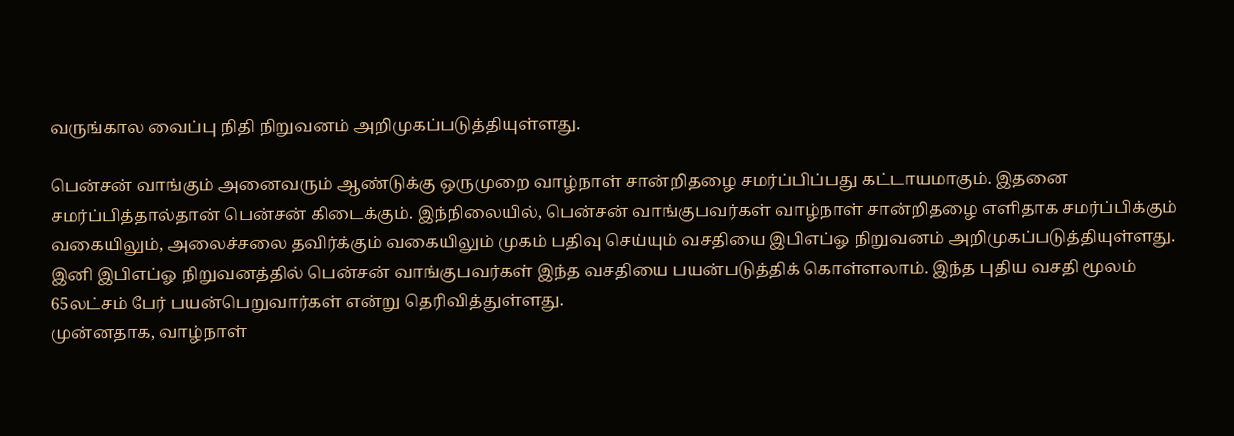வருங்கால வைப்பு நிதி நிறுவனம் அறிமுகப்படுத்தியுள்ளது.

பென்சன் வாங்கும் அனைவரும் ஆண்டுக்கு ஒருமுறை வாழ்நாள் சான்றிதழை சமர்ப்பிப்பது கட்டாயமாகும். இதனை சமர்ப்பித்தால்தான் பென்சன் கிடைக்கும். இந்நிலையில், பென்சன் வாங்குபவர்கள் வாழ்நாள் சான்றிதழை எளிதாக சமர்ப்பிக்கும் வகையிலும், அலைச்சலை தவிர்க்கும் வகையிலும் முகம் பதிவு செய்யும் வசதியை இபிஎப்ஓ நிறுவனம் அறிமுகப்படுத்தியுள்ளது. இனி இபிஎப்ஓ நிறுவனத்தில் பென்சன் வாங்குபவர்கள் இந்த வசதியை பயன்படுத்திக் கொள்ளலாம். இந்த புதிய வசதி மூலம் 65லட்சம் பேர் பயன்பெறுவார்கள் என்று தெரிவித்துள்ளது.
முன்னதாக, வாழ்நாள்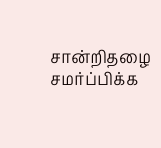சான்றிதழை சமர்ப்பிக்க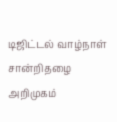டிஜிட்டல் வாழ்நாள் சான்றிதழை அறிமுகம்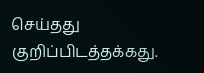செய்தது குறிப்பிடத்தக்கது.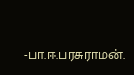-பா.ஈ.பரசுராமன்.